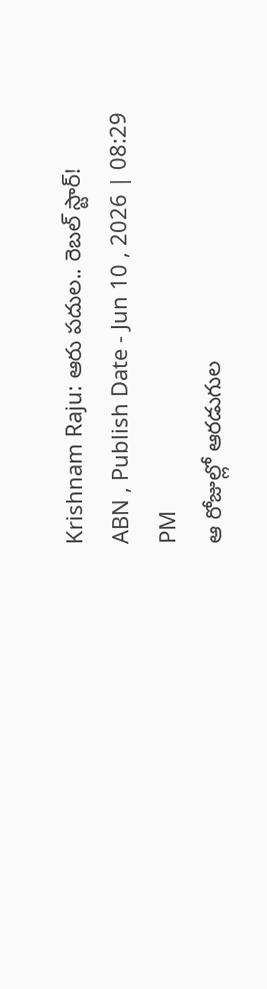Krishnam Raju: ఆరు పదుల.. రెబల్ స్టార్!
ABN , Publish Date - Jun 10 , 2026 | 08:29 PM
ఆ రోజుల్లో ఆరడుగుల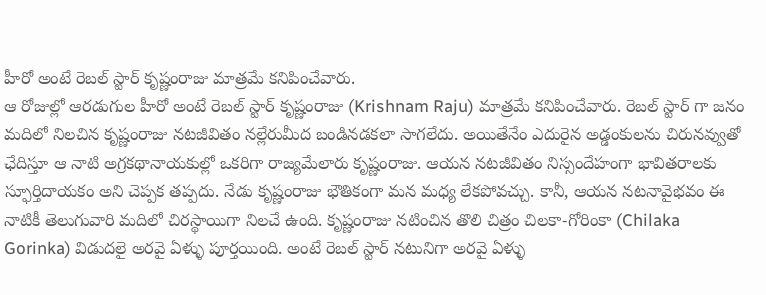హీరో అంటే రెబల్ స్టార్ కృష్ణంరాజు మాత్రమే కనిపించేవారు.
ఆ రోజుల్లో ఆరడుగుల హీరో అంటే రెబల్ స్టార్ కృష్ణంరాజు (Krishnam Raju) మాత్రమే కనిపించేవారు. రెబల్ స్టార్ గా జనం మదిలో నిలచిన కృష్ణంరాజు నటజీవితం నల్లేరుమీద బండినడకలా సాగలేదు. అయితేనేం ఎదురైన అడ్డంకులను చిరునవ్వుతో ఛేదిస్తూ ఆ నాటి అగ్రకథానాయకుల్లో ఒకరిగా రాజ్యమేలారు కృష్ణంరాజు. ఆయన నటజీవితం నిస్సందేహంగా భావితరాలకు స్ఫూర్తిదాయకం అని చెప్పక తప్పదు. నేడు కృష్ణంరాజు భౌతికంగా మన మధ్య లేకపోవచ్చు. కానీ, ఆయన నటనావైభవం ఈ నాటికీ తెలుగువారి మదిలో చిరస్థాయిగా నిలచే ఉంది. కృష్ణంరాజు నటించిన తొలి చిత్రం చిలకా-గోరింకా (Chilaka Gorinka) విడుదలై అరవై ఏళ్ళు పూర్తయింది. అంటే రెబల్ స్టార్ నటునిగా అరవై ఏళ్ళు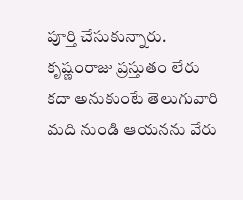పూర్తి చేసుకున్నారు. కృష్ణంరాజు ప్రస్తుతం లేరు కదా అనుకుంటే తెలుగువారి మది నుండి ఆయనను వేరు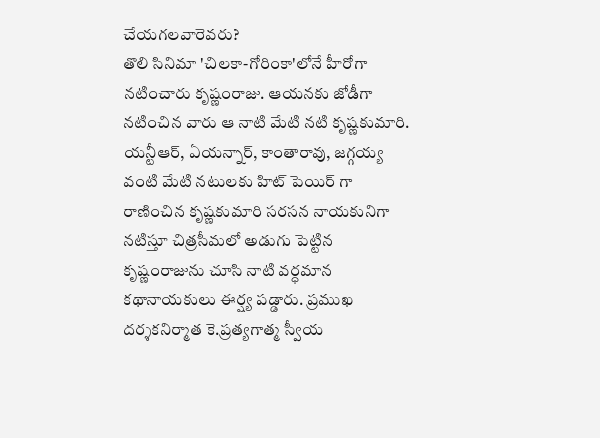చేయగలవారెవరు?
తొలి సినిమా 'చిలకా-గోరింకా'లోనే హీరోగా నటించారు కృష్ణంరాజు. ఆయనకు జోడీగా నటించిన వారు ఆ నాటి మేటి నటి కృష్ణకుమారి. యన్టీఆర్, ఏయన్నార్, కాంతారావు, జగ్గయ్య వంటి మేటి నటులకు హిట్ పెయిర్ గా రాణించిన కృష్ణకుమారి సరసన నాయకునిగా నటిస్తూ చిత్రసీమలో అడుగు పెట్టిన కృష్ణంరాజును చూసి నాటి వర్ధమాన కథానాయకులు ఈర్ష్య పడ్డారు. ప్రముఖ దర్శకనిర్మాత కె.ప్రత్యగాత్మ స్వీయ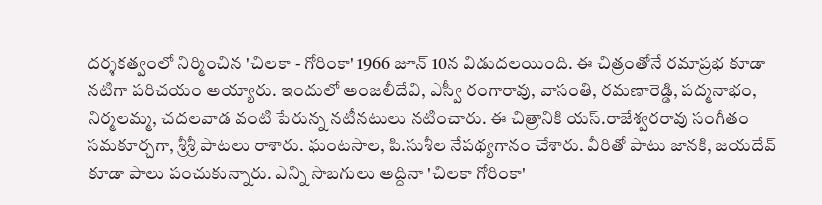దర్శకత్వంలో నిర్మించిన 'చిలకా - గోరింకా' 1966 జూన్ 10న విడుదలయింది. ఈ చిత్రంతోనే రమాప్రభ కూడా నటిగా పరిచయం అయ్యారు. ఇందులో అంజలీదేవి, ఎస్వీ రంగారావు, వాసంతి, రమణారెడ్డి, పద్మనాభం, నిర్మలమ్మ, చదలవాడ వంటి పేరున్న నటీనటులు నటించారు. ఈ చిత్రానికి యస్.రాజేశ్వరరావు సంగీతం సమకూర్చగా, శ్రీశ్రీ పాటలు రాశారు. ఘంటసాల, పి.సుశీల నేపథ్యగానం చేశారు. వీరితో పాటు జానకి, జయదేవ్ కూడా పాలు పంచుకున్నారు. ఎన్ని సొబగులు అద్దినా 'చిలకా గోరింకా'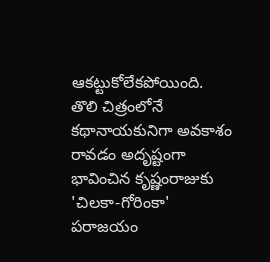ఆకట్టుకోలేకపోయింది.
తొలి చిత్రంలోనే కథానాయకునిగా అవకాశం రావడం అదృష్టంగా భావించిన కృష్ణంరాజుకు 'చిలకా-గోరింకా' పరాజయం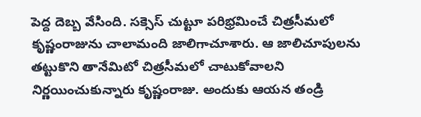పెద్ద దెబ్బ వేసింది. సక్సెస్ చుట్టూ పరిభ్రమించే చిత్రసీమలో కృష్ణంరాజును చాలామంది జాలిగాచూశారు. ఆ జాలిచూపులను తట్టుకొని తానేమిటో చిత్రసీమలో చాటుకోవాలని నిర్ణయించుకున్నారు కృష్ణంరాజు. అందుకు ఆయన తండ్రి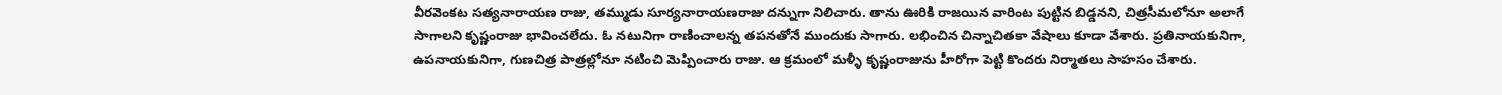వీరవెంకట సత్యనారాయణ రాజు, తమ్ముడు సూర్యనారాయణరాజు దన్నుగా నిలిచారు. తాను ఊరికి రాజయిన వారింట పుట్టిన బిడ్డనని, చిత్రసీమలోనూ అలాగే సాగాలని కృష్ణంరాజు భావించలేదు. ఓ నటునిగా రాణించాలన్న తపనతోనే ముందుకు సాగారు. లభించిన చిన్నాచితకా వేషాలు కూడా వేశారు. ప్రతినాయకునిగా, ఉపనాయకునిగా, గుణచిత్ర పాత్రల్లోనూ నటించి మెప్పించారు రాజు. ఆ క్రమంలో మళ్ళీ కృష్ణంరాజును హీరోగా పెట్టి కొందరు నిర్మాతలు సాహసం చేశారు.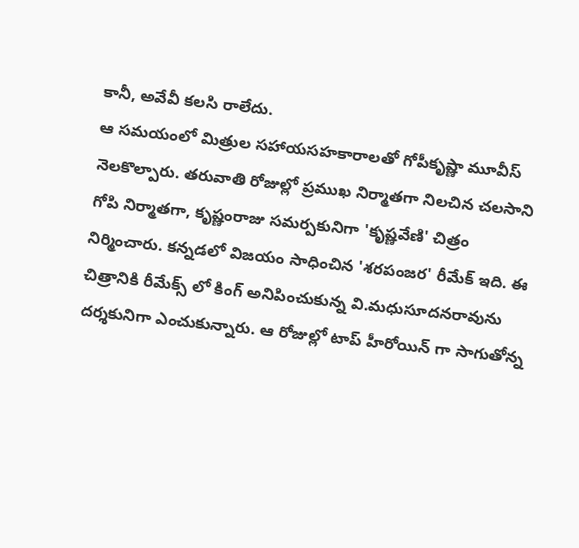కానీ, అవేవీ కలసి రాలేదు.
ఆ సమయంలో మిత్రుల సహాయసహకారాలతో గోపీకృష్ణా మూవీస్ నెలకొల్పారు. తరువాతి రోజుల్లో ప్రముఖ నిర్మాతగా నిలచిన చలసాని గోపి నిర్మాతగా, కృష్ణంరాజు సమర్పకునిగా 'కృష్ణవేణి' చిత్రం నిర్మించారు. కన్నడలో విజయం సాధించిన 'శరపంజర' రీమేక్ ఇది. ఈ చిత్రానికి రీమేక్స్ లో కింగ్ అనిపించుకున్న వి.మధుసూదనరావును దర్శకునిగా ఎంచుకున్నారు. ఆ రోజుల్లో టాప్ హీరోయిన్ గా సాగుతోన్న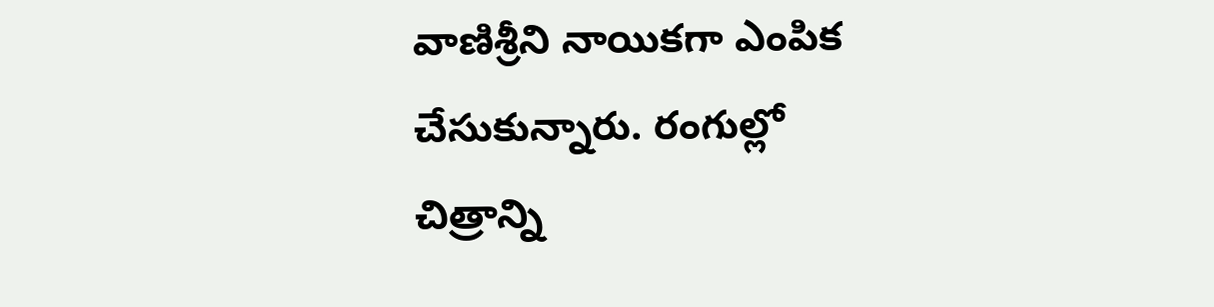వాణిశ్రీని నాయికగా ఎంపిక చేసుకున్నారు. రంగుల్లో చిత్రాన్ని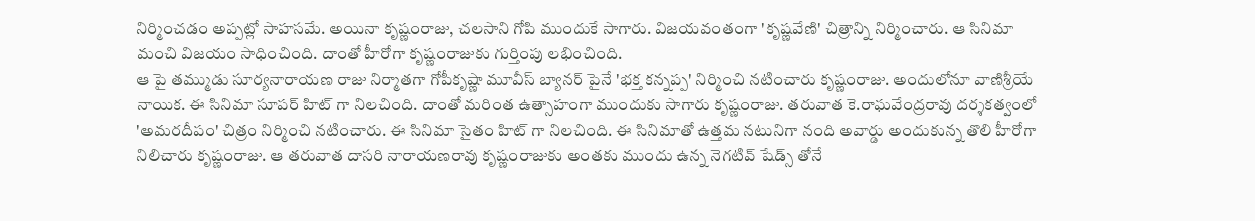నిర్మించడం అప్పట్లో సాహసమే. అయినా కృష్ణంరాజు, చలసాని గోపి ముందుకే సాగారు. విజయవంతంగా 'కృష్ణవేణి' చిత్రాన్ని నిర్మించారు. ఆ సినిమా మంచి విజయం సాధించింది. దాంతో హీరోగా కృష్ణంరాజుకు గుర్తింపు లభించింది.
ఆ పై తమ్ముడు సూర్యనారాయణ రాజు నిర్మాతగా గోపీకృష్ణా మూవీస్ బ్యానర్ పైనే 'భక్త కన్నప్ప' నిర్మించి నటించారు కృష్ణంరాజు. అందులోనూ వాణిశ్రీయే నాయిక. ఈ సినిమా సూపర్ హిట్ గా నిలచింది. దాంతో మరింత ఉత్సాహంగా ముందుకు సాగారు కృష్ణంరాజు. తరువాత కె.రాఘవేంద్రరావు దర్శకత్వంలో 'అమరదీపం' చిత్రం నిర్మించి నటించారు. ఈ సినిమా సైతం హిట్ గా నిలచింది. ఈ సినిమాతో ఉత్తమ నటునిగా నంది అవార్డు అందుకున్న తొలి హీరోగా నిలిచారు కృష్ణంరాజు. ఆ తరువాత దాసరి నారాయణరావు కృష్ణంరాజుకు అంతకు ముందు ఉన్న నెగటివ్ షేడ్స్ తోనే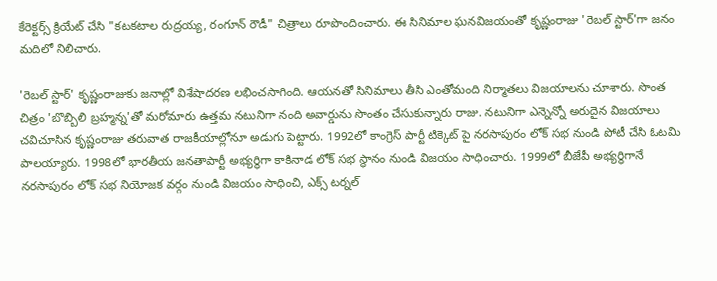కేరెక్టర్స్ క్రియేట్ చేసి "కటకటాల రుద్రయ్య, రంగూన్ రౌడీ" చిత్రాలు రూపొందించారు. ఈ సినిమాల ఘనవిజయంతో కృష్ణంరాజు 'రెబల్ స్టార్'గా జనం మదిలో నిలిచారు.

'రెబల్ స్టార్' కృష్ణంరాజుకు జనాల్లో విశేషాదరణ లభించసాగింది. ఆయనతో సినిమాలు తీసి ఎంతోమంది నిర్మాతలు విజయాలను చూశారు. సొంత చిత్రం 'బొబ్బిలి బ్రహ్మన్న'తో మరోమారు ఉత్తమ నటునిగా నంది అవార్డును సొంతం చేసుకున్నారు రాజు. నటునిగా ఎన్నెన్నో అరుదైన విజయాలు చవిచూసిన కృష్ణంరాజు తరువాత రాజకీయాల్లోనూ అడుగు పెట్టారు. 1992లో కాంగ్రెస్ పార్టీ టిక్కెట్ పై నరసాపురం లోక్ సభ నుండి పోటీ చేసి ఓటమి పాలయ్యారు. 1998లో భారతీయ జనతాపార్టీ అభ్యర్థిగా కాకినాడ లోక్ సభ స్థానం నుండి విజయం సాధించారు. 1999లో బీజేపీ అభ్యర్థిగానే నరసాపురం లోక్ సభ నియోజక వర్గం నుండి విజయం సాధించి, ఎక్స్ టర్నల్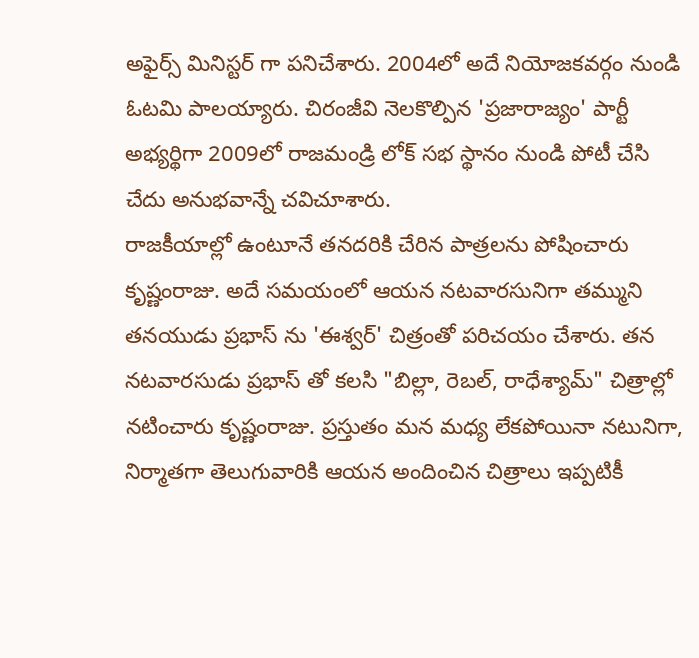అఫైర్స్ మినిస్టర్ గా పనిచేశారు. 2004లో అదే నియోజకవర్గం నుండి ఓటమి పాలయ్యారు. చిరంజీవి నెలకొల్పిన 'ప్రజారాజ్యం' పార్టీ అభ్యర్థిగా 2009లో రాజమండ్రి లోక్ సభ స్థానం నుండి పోటీ చేసి చేదు అనుభవాన్నే చవిచూశారు.
రాజకీయాల్లో ఉంటూనే తనదరికి చేరిన పాత్రలను పోషించారు కృష్ణంరాజు. అదే సమయంలో ఆయన నటవారసునిగా తమ్ముని తనయుడు ప్రభాస్ ను 'ఈశ్వర్' చిత్రంతో పరిచయం చేశారు. తన నటవారసుడు ప్రభాస్ తో కలసి "బిల్లా, రెబల్, రాధేశ్యామ్" చిత్రాల్లో నటించారు కృష్ణంరాజు. ప్రస్తుతం మన మధ్య లేకపోయినా నటునిగా, నిర్మాతగా తెలుగువారికి ఆయన అందించిన చిత్రాలు ఇప్పటికీ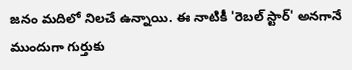జనం మదిలో నిలచే ఉన్నాయి. ఈ నాటికీ 'రెబల్ స్టార్' అనగానే ముందుగా గుర్తుకు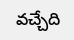వచ్చేది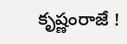కృష్ణంరాజే !